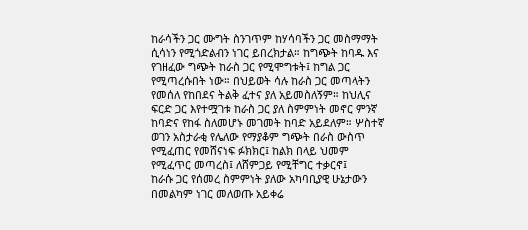ከራሳችን ጋር ሙግት ስንገጥም ከሃሳባችን ጋር መስማማት ሲሳነን የሚጎድልብን ነገር ይበረክታል። ከግጭት ከባዱ እና የገዘፈው ግጭት ከራስ ጋር የሚሞግቱት፤ ከግል ጋር የሚጣረሱበት ነው። በህይወት ሳሉ ከራስ ጋር መጣላትን የመሰለ የከበደና ትልቅ ፈተና ያለ አይመስለኝም። ከህሊና ፍርድ ጋር እየተሟገቱ ከራስ ጋር ያለ ስምምነት መኖር ምንኛ ከባድና የከፋ ስለመሆኑ መገመት ከባድ አይደለም። ሦስተኛ ወገን አስታራቂ የሌለው የማያቆም ግጭት በራስ ውስጥ የሚፈጠር የመሸናነፍ ፉክክር፤ ከልክ በላይ ህመም የሚፈጥር መጣረስ፤ ለሸምጋይ የሚቸግር ተቃርኖ፤
ከራሱ ጋር የሰመረ ስምምነት ያለው አካባቢያዊ ሁኔታውን በመልካም ነገር መለወጡ አይቀሬ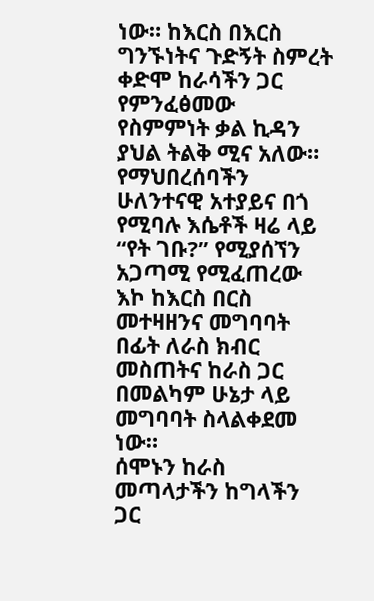ነው። ከእርስ በእርስ ግንኙነትና ጉድኝት ስምረት ቀድሞ ከራሳችን ጋር የምንፈፅመው የስምምነት ቃል ኪዳን ያህል ትልቅ ሚና አለው። የማህበረሰባችን ሁለንተናዊ አተያይና በጎ የሚባሉ እሴቶች ዛሬ ላይ “የት ገቡ?” የሚያሰኘን አጋጣሚ የሚፈጠረው እኮ ከእርስ በርስ መተዛዘንና መግባባት በፊት ለራስ ክብር መስጠትና ከራስ ጋር በመልካም ሁኔታ ላይ መግባባት ስላልቀደመ ነው።
ሰሞኑን ከራስ መጣላታችን ከግላችን ጋር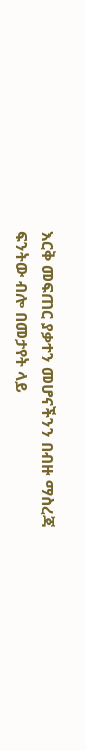እርቅ መፍጠር ያቃተን መሆናችንን በብዙ ማስረጃ ፍንትው ብሎ በመታየት ላይ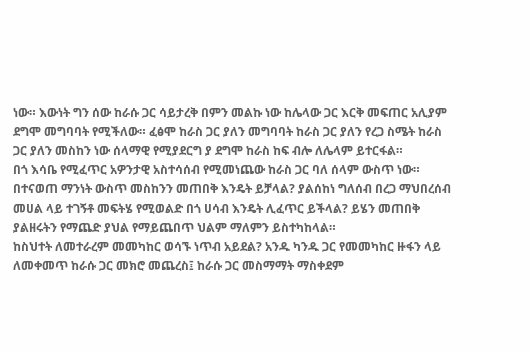ነው። እውነት ግን ሰው ከራሱ ጋር ሳይታረቅ በምን መልኩ ነው ከሌላው ጋር እርቅ መፍጠር አሊያም ደግሞ መግባባት የሚችለው። ፈፅሞ ከራስ ጋር ያለን መግባባት ከራስ ጋር ያለን የረጋ ስሜት ከራስ ጋር ያለን መስከን ነው ሰላማዊ የሚያደርግ ያ ደግሞ ከራስ ከፍ ብሎ ለሌላም ይተርፋል።
በጎ እሳቤ የሚፈጥር አዎንታዊ አስተሳሰብ የሚመነጨው ከራስ ጋር ባለ ሰላም ውስጥ ነው። በተናወጠ ማንነት ውስጥ መስከንን መጠበቅ እንዴት ይቻላል? ያልሰከነ ግለሰብ በረጋ ማህበረሰብ መሀል ላይ ተገኝቶ መፍትሄ የሚወልድ በጎ ሀሳብ እንዴት ሊፈጥር ይችላል? ይሄን መጠበቅ ያልዘሩትን የማጨድ ያህል የማይጨበጥ ህልም ማለምን ይስተካከላል።
ከስህተት ለመተራረም መመካከር ወሳኙ ነጥብ አይደል? አንዱ ካንዱ ጋር የመመካከር ዙፋን ላይ ለመቀመጥ ከራሱ ጋር መክሮ መጨረስ፤ ከራሱ ጋር መስማማት ማስቀደም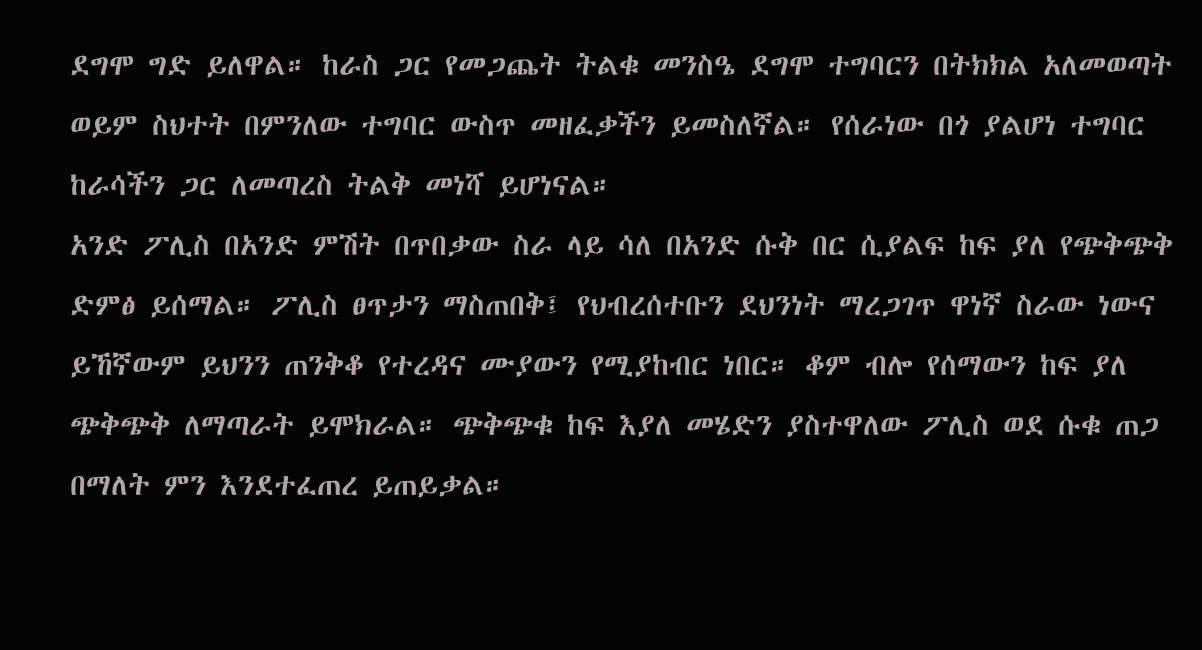ደግሞ ግድ ይለዋል። ከራስ ጋር የመጋጨት ትልቁ መንስዔ ደግሞ ተግባርን በትክክል አለመወጣት ወይም ስህተት በምንለው ተግባር ውስጥ መዘፈቃችን ይመስለኛል። የሰራነው በጎ ያልሆነ ተግባር ከራሳችን ጋር ለመጣረስ ትልቅ መነሻ ይሆነናል።
አንድ ፖሊስ በአንድ ምሽት በጥበቃው ስራ ላይ ሳለ በአንድ ሱቅ በር ሲያልፍ ከፍ ያለ የጭቅጭቅ ድምፅ ይሰማል። ፖሊስ ፀጥታን ማስጠበቅ፤ የህብረሰተቡን ደህንነት ማረጋገጥ ዋነኛ ስራው ነውና ይኸኛውም ይህንን ጠንቅቆ የተረዳና ሙያውን የሚያከብር ነበር። ቆም ብሎ የሰማውን ከፍ ያለ ጭቅጭቅ ለማጣራት ይሞክራል። ጭቅጭቁ ከፍ እያለ መሄድን ያስተዋለው ፖሊስ ወደ ሱቁ ጠጋ በማለት ምን እንደተፈጠረ ይጠይቃል።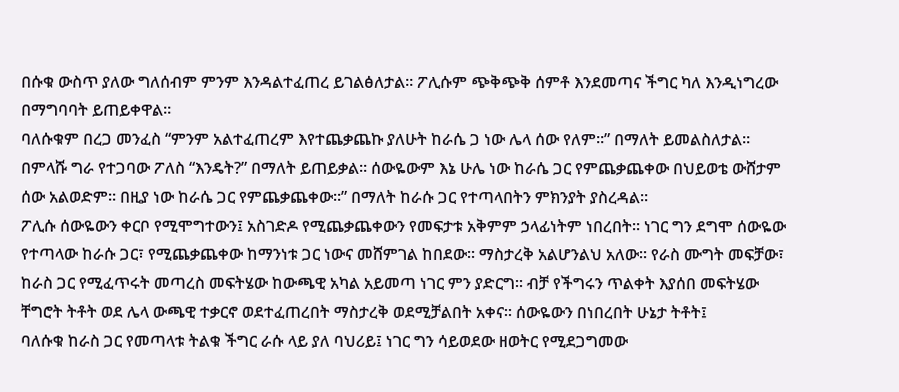በሱቁ ውስጥ ያለው ግለሰብም ምንም እንዳልተፈጠረ ይገልፅለታል። ፖሊሱም ጭቅጭቅ ሰምቶ እንደመጣና ችግር ካለ እንዲነግረው በማግባባት ይጠይቀዋል።
ባለሱቁም በረጋ መንፈስ “ምንም አልተፈጠረም እየተጨቃጨኩ ያለሁት ከራሴ ጋ ነው ሌላ ሰው የለም።” በማለት ይመልስለታል። በምላሹ ግራ የተጋባው ፖለስ “እንዴት?” በማለት ይጠይቃል። ሰውዬውም እኔ ሁሌ ነው ከራሴ ጋር የምጨቃጨቀው በህይወቴ ውሸታም ሰው አልወድም። በዚያ ነው ከራሴ ጋር የምጨቃጨቀው።” በማለት ከራሱ ጋር የተጣላበትን ምክንያት ያስረዳል።
ፖሊሱ ሰውዬውን ቀርቦ የሚሞግተውን፤ አስገድዶ የሚጨቃጨቀውን የመፍታቱ አቅምም ኃላፊነትም ነበረበት። ነገር ግን ደግሞ ሰውዬው የተጣላው ከራሱ ጋር፣ የሚጨቃጨቀው ከማንነቱ ጋር ነውና መሸምገል ከበደው። ማስታረቅ አልሆንልህ አለው። የራስ ሙግት መፍቻው፣ ከራስ ጋር የሚፈጥሩት መጣረስ መፍትሄው ከውጫዊ አካል አይመጣ ነገር ምን ያድርግ። ብቻ የችግሩን ጥልቀት እያሰበ መፍትሄው ቸግሮት ትቶት ወደ ሌላ ውጫዊ ተቃርኖ ወደተፈጠረበት ማስታረቅ ወደሚቻልበት አቀና። ሰውዬውን በነበረበት ሁኔታ ትቶት፤
ባለሱቁ ከራስ ጋር የመጣላቱ ትልቁ ችግር ራሱ ላይ ያለ ባህሪይ፤ ነገር ግን ሳይወደው ዘወትር የሚደጋግመው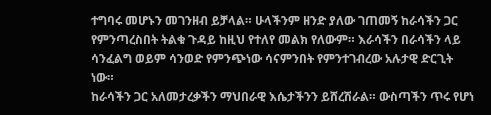ተግባሩ መሆኑን መገንዘብ ይቻላል። ሁላችንም ዘንድ ያለው ገጠመኝ ከራሳችን ጋር የምንጣረስበት ትልቁ ጉዳይ ከዚህ የተለየ መልክ የለውም። እራሳችን በራሳችን ላይ ሳንፈልግ ወይም ሳንወድ የምንጭነው ሳናምንበት የምንተገብረው አሉታዊ ድርጊት ነው።
ከራሳችን ጋር አለመታረቃችን ማህበራዊ እሴታችንን ይሸረሽራል። ውስጣችን ጥሩ የሆነ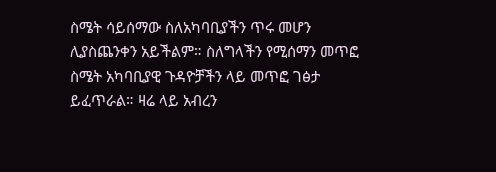ስሜት ሳይሰማው ስለአካባቢያችን ጥሩ መሆን ሊያስጨንቀን አይችልም። ስለግላችን የሚሰማን መጥፎ ስሜት አካባቢያዊ ጉዳዮቻችን ላይ መጥፎ ገፅታ ይፈጥራል። ዛሬ ላይ አብረን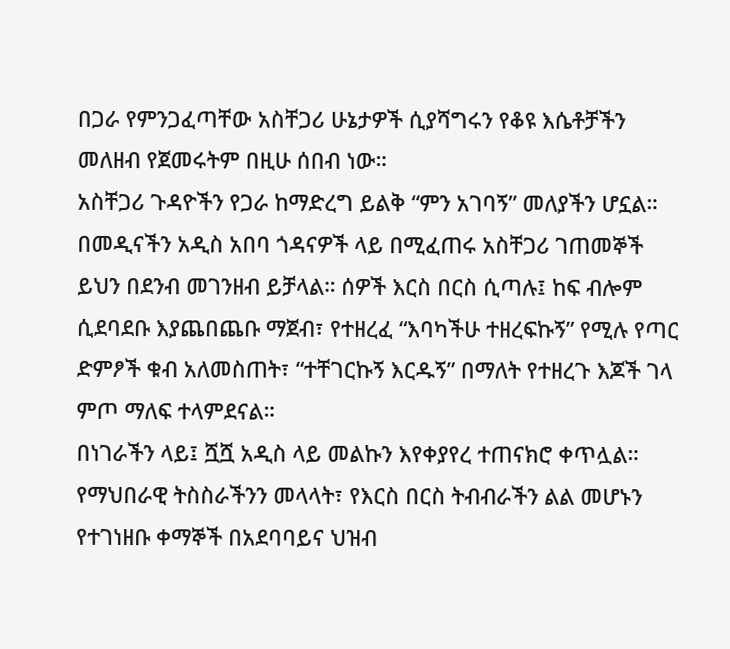በጋራ የምንጋፈጣቸው አስቸጋሪ ሁኔታዎች ሲያሻግሩን የቆዩ እሴቶቻችን መለዘብ የጀመሩትም በዚሁ ሰበብ ነው።
አስቸጋሪ ጉዳዮችን የጋራ ከማድረግ ይልቅ “ምን አገባኝ” መለያችን ሆኗል። በመዲናችን አዲስ አበባ ጎዳናዎች ላይ በሚፈጠሩ አስቸጋሪ ገጠመኞች ይህን በደንብ መገንዘብ ይቻላል። ሰዎች እርስ በርስ ሲጣሉ፤ ከፍ ብሎም ሲደባደቡ እያጨበጨቡ ማጀብ፣ የተዘረፈ “እባካችሁ ተዘረፍኩኝ” የሚሉ የጣር ድምፆች ቁብ አለመስጠት፣ “ተቸገርኩኝ እርዱኝ” በማለት የተዘረጉ እጆች ገላ ምጦ ማለፍ ተላምደናል።
በነገራችን ላይ፤ ሿሿ አዲስ ላይ መልኩን እየቀያየረ ተጠናክሮ ቀጥሏል። የማህበራዊ ትስስራችንን መላላት፣ የእርስ በርስ ትብብራችን ልል መሆኑን የተገነዘቡ ቀማኞች በአደባባይና ህዝብ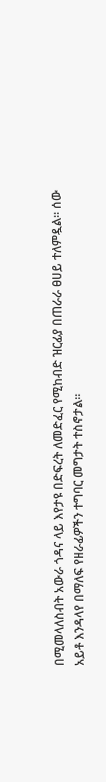በሚመላለስብት አውራ ጎዳና ላይ እየታዩ በድፍረት ለመድፈር የሚከብድ ዝርፊያ በጠራራ ፀሀይ ተለምዷል። ሰው አይቶ እንዳላየ በማለፍ የዘራፊዎችን ተግባር መግታት ተስኖታል።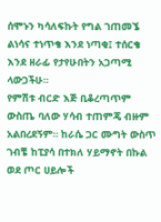ሰሞኑን ካሳለፍኩት የግል ገጠመኜ ልነሳና ተነጥቄ እንደ ነጣቂ፤ ተሰርቄ እንደ ዘራፊ የታየሁበትን አጋጣሚ ላውጋችሁ።
የምሽቱ ብርድ እጅ ቢቆረጣጥም ውስጤ ባለው ሃሳብ ተጠምጄ ብዙም አልበረደኝም። ከራሴ ጋር ሙግት ውስጥ ገብቼ ከፒያሳ በተክለ ሃይማኖት በኩል ወደ ጦር ሀይሎች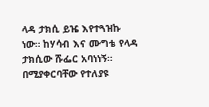ላዳ ታክሲ ይዤ እየተጓዝኩ ነው። ከሃሳብ እና ሙግቴ የላዳ ታክሲው ሹፌር አባነነኝ። በሚያቀርባቸው የተለያዩ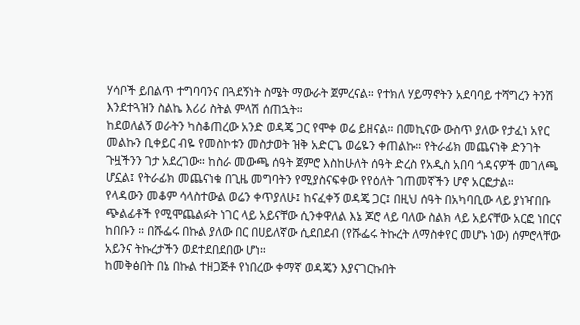ሃሳቦች ይበልጥ ተግባባንና በጓደኝነት ስሜት ማውራት ጀምረናል። የተክለ ሃይማኖትን አደባባይ ተሻግረን ትንሽ እንደተጓዝን ስልኬ እሪሪ ስትል ምላሽ ሰጠኋት።
ከደወለልኝ ወራትን ካስቆጠረው አንድ ወዳጄ ጋር የሞቀ ወሬ ይዘናል። በመኪናው ውስጥ ያለው የታፈነ አየር መልኩን ቢቀይር ብዬ የመስኮቱን መስታወት ዝቅ አድርጌ ወሬዬን ቀጠልኩ። የትራፊክ መጨናነቅ ድንገት ጉዟችንን ገታ አደረገው። ከስራ መውጫ ሰዓት ጀምሮ እስከሁለት ሰዓት ድረስ የአዲስ አበባ ጎዳናዎች መገለጫ ሆኗል፤ የትራፊክ መጨናነቁ በጊዜ መግባትን የሚያስናፍቀው የየዕለት ገጠመኛችን ሆኖ አርፎታል።
የላዳውን መቆም ሳላስተውል ወሬን ቀጥያለሁ፤ ከናፈቀኝ ወዳጄ ጋር፤ በዚህ ሰዓት በአካባቢው ላይ ያነዣበቡ ጭልፊቶች የሚሞጨልፉት ነገር ላይ አይናቸው ሲንቀዋለል እኔ ጆሮ ላይ ባለው ስልክ ላይ አይናቸው አርፎ ነበርና ከበቡን ። በሹፌሩ በኩል ያለው በር በሀይለኛው ሲደበደብ (የሹፌሩ ትኩረት ለማስቀየር መሆኑ ነው) ሰምሮላቸው አይንና ትኩረታችን ወደተደበደበው ሆነ።
ከመቅፅበት በኔ በኩል ተዘጋጅቶ የነበረው ቀማኛ ወዳጄን እያናገርኩበት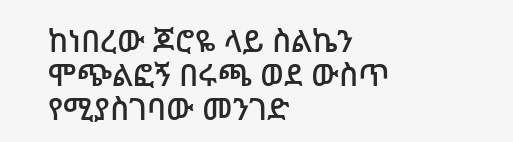ከነበረው ጆሮዬ ላይ ስልኬን ሞጭልፎኝ በሩጫ ወደ ውስጥ የሚያስገባው መንገድ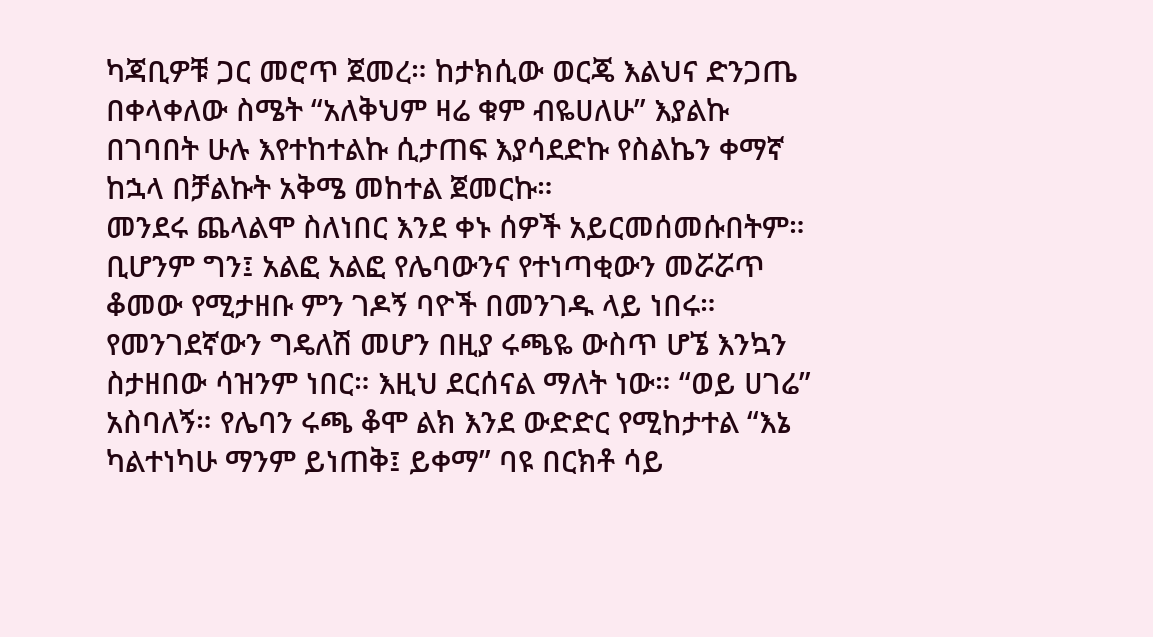ካጃቢዎቹ ጋር መሮጥ ጀመረ። ከታክሲው ወርጄ እልህና ድንጋጤ በቀላቀለው ስሜት “አለቅህም ዛሬ ቁም ብዬሀለሁ” እያልኩ በገባበት ሁሉ እየተከተልኩ ሲታጠፍ እያሳደድኩ የስልኬን ቀማኛ ከኋላ በቻልኩት አቅሜ መከተል ጀመርኩ።
መንደሩ ጨላልሞ ስለነበር እንደ ቀኑ ሰዎች አይርመሰመሱበትም። ቢሆንም ግን፤ አልፎ አልፎ የሌባውንና የተነጣቂውን መሯሯጥ ቆመው የሚታዘቡ ምን ገዶኝ ባዮች በመንገዱ ላይ ነበሩ። የመንገደኛውን ግዴለሽ መሆን በዚያ ሩጫዬ ውስጥ ሆኜ እንኳን ስታዘበው ሳዝንም ነበር። እዚህ ደርሰናል ማለት ነው። “ወይ ሀገሬ” አስባለኝ። የሌባን ሩጫ ቆሞ ልክ እንደ ውድድር የሚከታተል “እኔ ካልተነካሁ ማንም ይነጠቅ፤ ይቀማ” ባዩ በርክቶ ሳይ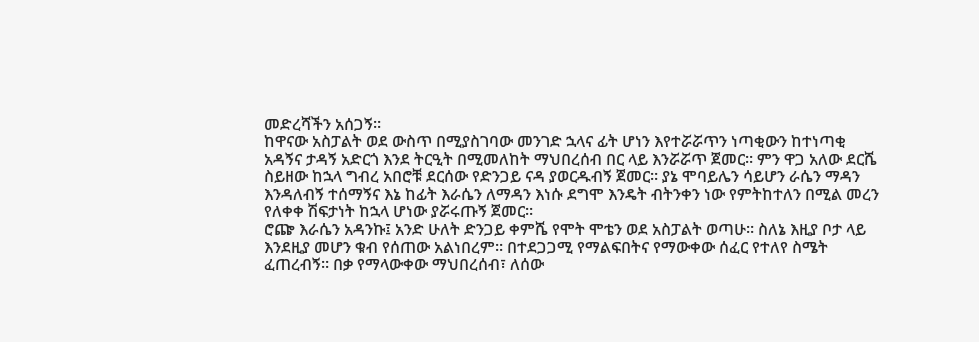መድረሻችን አሰጋኝ።
ከዋናው አስፓልት ወደ ውስጥ በሚያስገባው መንገድ ኋላና ፊት ሆነን እየተሯሯጥን ነጣቂውን ከተነጣቂ አዳኝና ታዳኝ አድርጎ እንደ ትርዒት በሚመለከት ማህበረሰብ በር ላይ እንሯሯጥ ጀመር። ምን ዋጋ አለው ደርሼ ስይዘው ከኋላ ግብረ አበሮቹ ደርሰው የድንጋይ ናዳ ያወርዱብኝ ጀመር። ያኔ ሞባይሌን ሳይሆን ራሴን ማዳን እንዳለብኝ ተሰማኝና እኔ ከፊት እራሴን ለማዳን እነሱ ደግሞ እንዴት ብትንቀን ነው የምትከተለን በሚል መረን የለቀቀ ሽፍታነት ከኋላ ሆነው ያሯሩጡኝ ጀመር።
ሮጬ እራሴን አዳንኩ፤ አንድ ሁለት ድንጋይ ቀምሼ የሞት ሞቴን ወደ አስፓልት ወጣሁ። ስለኔ እዚያ ቦታ ላይ እንደዚያ መሆን ቁብ የሰጠው አልነበረም። በተደጋጋሚ የማልፍበትና የማውቀው ሰፈር የተለየ ስሜት ፈጠረብኝ። በቃ የማላውቀው ማህበረሰብ፣ ለሰው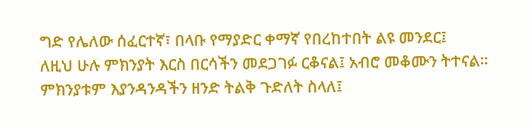ግድ የሌለው ሰፈርተኛ፣ በላቡ የማያድር ቀማኛ የበረከተበት ልዩ መንደር፤
ለዚህ ሁሉ ምክንያት እርስ በርሳችን መደጋገፉ ርቆናል፤ አብሮ መቆሙን ትተናል። ምክንያቱም እያንዳንዳችን ዘንድ ትልቅ ጉድለት ስላለ፤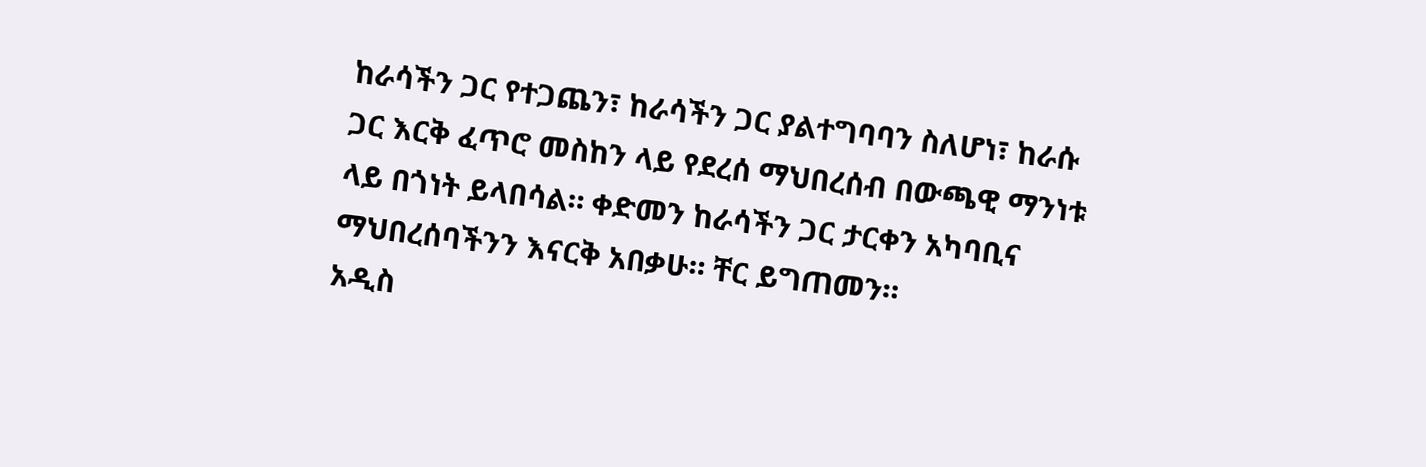ከራሳችን ጋር የተጋጨን፣ ከራሳችን ጋር ያልተግባባን ስለሆነ፣ ከራሱ ጋር እርቅ ፈጥሮ መስከን ላይ የደረሰ ማህበረሰብ በውጫዊ ማንነቱ ላይ በጎነት ይላበሳል። ቀድመን ከራሳችን ጋር ታርቀን አካባቢና ማህበረሰባችንን እናርቅ አበቃሁ። ቸር ይግጠመን።
አዲስ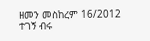ዘመን መስከረም 16/2012
ተገኝ ብሩ